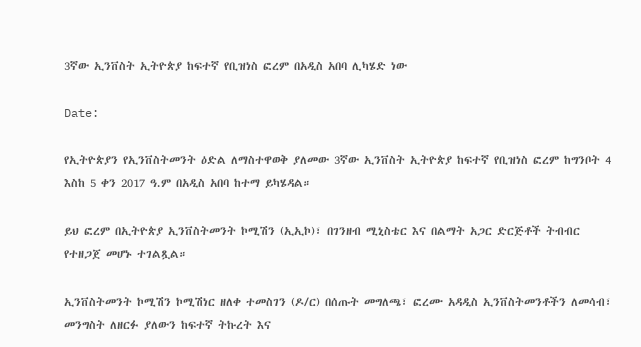3ኛው ኢንቨስት ኢትዮጵያ ከፍተኛ የቢዝነስ ፎረም በአዲስ አበባ ሊካሄድ ነው

Date:

የኢትዮጵያን የኢንቨስትመንት ዕድል ለማስተዋወቅ ያለመው 3ኛው ኢንቨስት ኢትዮጵያ ከፍተኛ የቢዝነስ ፎረም ከግንቦት 4 እስከ 5 ቀን 2017 ዓ.ም በአዲስ አበባ ከተማ ይካሄዳል።

ይህ ፎረም በኢትዮጵያ ኢንቨስትመንት ኮሚሽን (ኢኢኮ)፣ በገንዘብ ሚኒስቴር እና በልማት አጋር ድርጅቶች ትብብር የተዘጋጀ መሆኑ ተገልጿል።

ኢንቨስትመንት ኮሚሽን ኮሚሽነር ዘለቀ ተመስገን (ዶ/ር) በሰጡት መግለጫ፣ ፎረሙ አዳዲስ ኢንቨስትመንቶችን ለመሳብ፣ መንግስት ለዘርፉ ያለውን ከፍተኛ ትኩረት እና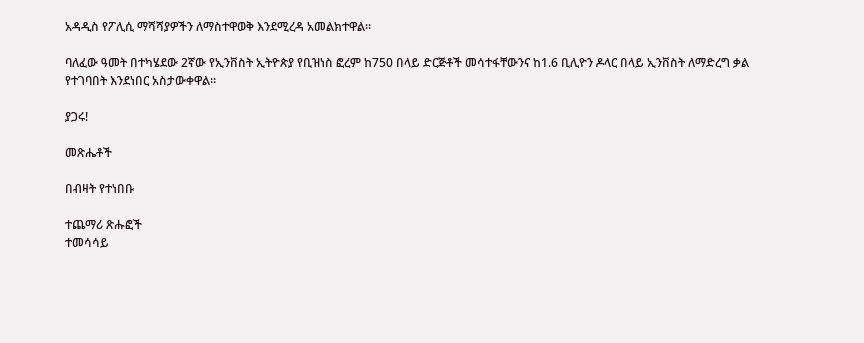አዳዲስ የፖሊሲ ማሻሻያዎችን ለማስተዋወቅ እንደሚረዳ አመልክተዋል።

ባለፈው ዓመት በተካሄደው 2ኛው የኢንቨስት ኢትዮጵያ የቢዝነስ ፎረም ከ750 በላይ ድርጅቶች መሳተፋቸውንና ከ1.6 ቢሊዮን ዶላር በላይ ኢንቨስት ለማድረግ ቃል የተገባበት እንደነበር አስታውቀዋል።

ያጋሩ!

መጽሔቶች

በብዛት የተነበቡ

ተጨማሪ ጽሑፎች
ተመሳሳይ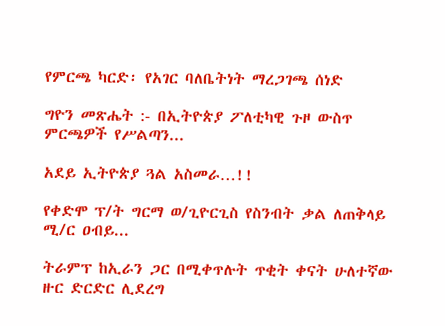የምርጫ ካርድ፡ የአገር ባለቤትነት ማረጋገጫ ሰነድ

ግዮን መጽሔት :- በኢትዮጵያ ፖለቲካዊ ጉዞ ውስጥ ምርጫዎች የሥልጣን...

አደይ ኢትዮጵያ ጓል አስመራ…!!

የቀድሞ ፕ/ት ግርማ ወ/ጊዮርጊስ የስንብት ቃል ለጠቅላይ ሚ/ር ዐብይ...

ትራምፕ ከኢራን ጋር በሚቀጥሉት ጥቂት ቀናት ሁለተኛው ዙር ድርድር ሊደረግ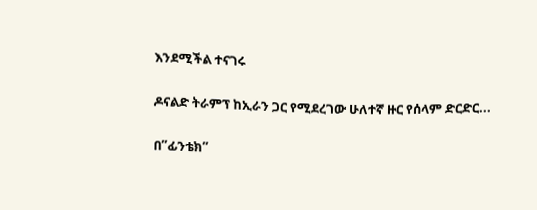እንደሚችል ተናገሩ

ዶናልድ ትራምፕ ከኢራን ጋር የሚደረገው ሁለተኛ ዙር የሰላም ድርድር...

በ”ፊንቴክ”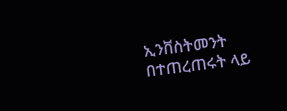ኢንቨስትመንት በተጠረጠሩት ላይ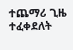ተጨማሪ ጊዜ ተፈቀደለት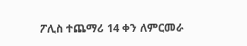ፖሊስ ተጨማሪ 14 ቀን ለምርመራ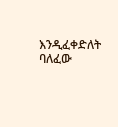እንዲፈቀድለት ባለፈው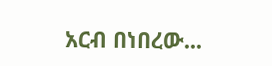አርብ በነበረው...